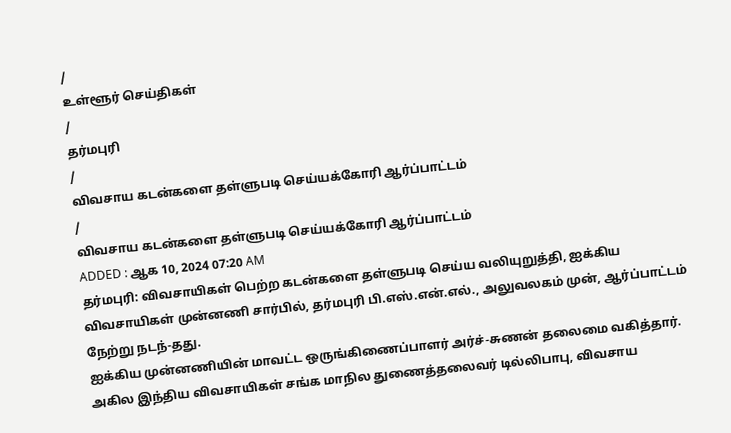/
உள்ளூர் செய்திகள்
/
தர்மபுரி
/
விவசாய கடன்களை தள்ளுபடி செய்யக்கோரி ஆர்ப்பாட்டம்
/
விவசாய கடன்களை தள்ளுபடி செய்யக்கோரி ஆர்ப்பாட்டம்
ADDED : ஆக 10, 2024 07:20 AM
தர்மபுரி: விவசாயிகள் பெற்ற கடன்களை தள்ளுபடி செய்ய வலியுறுத்தி, ஐக்கிய விவசாயிகள் முன்னணி சார்பில், தர்மபுரி பி.எஸ்.என்.எல்., அலுவலகம் முன், ஆர்ப்பாட்டம் நேற்று நடந்-தது.
ஐக்கிய முன்னணியின் மாவட்ட ஒருங்கிணைப்பாளர் அர்ச்-சுணன் தலைமை வகித்தார். அகில இந்திய விவசாயிகள் சங்க மாநில துணைத்தலைவர் டில்லிபாபு, விவசாய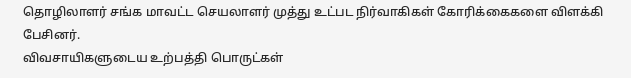தொழிலாளர் சங்க மாவட்ட செயலாளர் முத்து உட்பட நிர்வாகிகள் கோரிக்கைகளை விளக்கி பேசினர்.
விவசாயிகளுடைய உற்பத்தி பொருட்கள்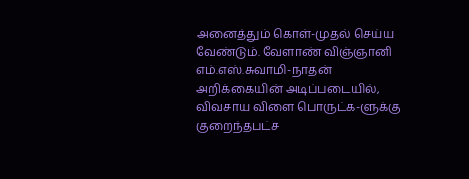அனைத்தும் கொள்-முதல் செய்ய வேண்டும். வேளாண் விஞ்ஞானி எம்.எஸ்.சுவாமி-நாதன் அறிக்கையின் அடிப்படையில், விவசாய விளை பொருட்க-ளுக்கு குறைந்தபட்ச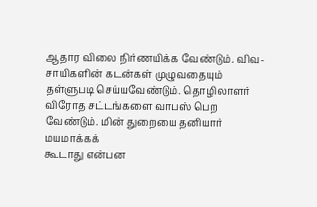ஆதார விலை நிர்ணயிக்க வேண்டும். விவ-சாயிகளின் கடன்கள் முழுவதையும் தள்ளுபடி செய்யவேண்டும். தொழிலாளர் விரோத சட்டங்களை வாபஸ் பெற வேண்டும். மின் துறையை தனியார் மயமாக்கக்
கூடாது என்பன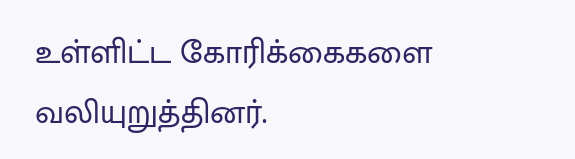உள்ளிட்ட கோரிக்கைகளை
வலியுறுத்தினர்.